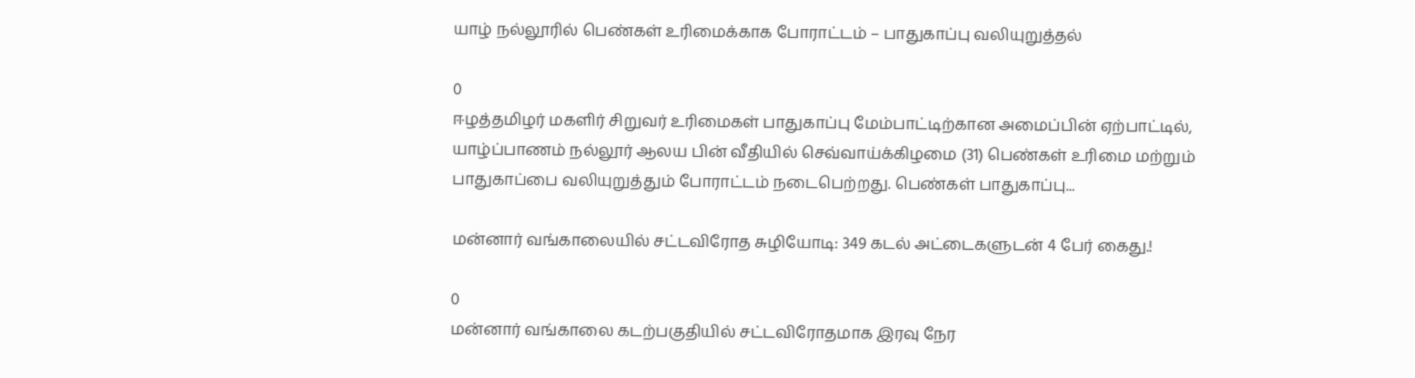யாழ் நல்லூரில் பெண்கள் உரிமைக்காக போராட்டம் – பாதுகாப்பு வலியுறுத்தல்

0
ஈழத்தமிழர் மகளிர் சிறுவர் உரிமைகள் பாதுகாப்பு மேம்பாட்டிற்கான அமைப்பின் ஏற்பாட்டில், யாழ்ப்பாணம் நல்லூர் ஆலய பின் வீதியில் செவ்வாய்க்கிழமை (31) பெண்கள் உரிமை மற்றும் பாதுகாப்பை வலியுறுத்தும் போராட்டம் நடைபெற்றது. பெண்கள் பாதுகாப்பு...

மன்னார் வங்காலையில் சட்டவிரோத சுழியோடி: 349 கடல் அட்டைகளுடன் 4 பேர் கைது.!

0
மன்னார் வங்காலை கடற்பகுதியில் சட்டவிரோதமாக இரவு நேர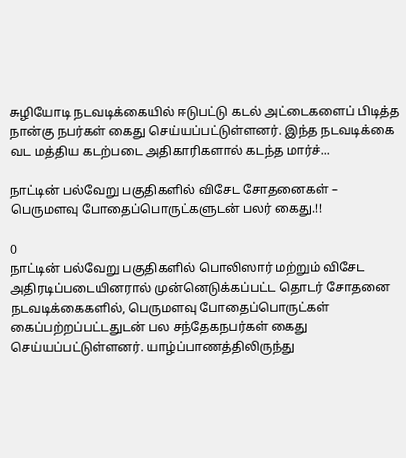சுழியோடி நடவடிக்கையில் ஈடுபட்டு கடல் அட்டைகளைப் பிடித்த நான்கு நபர்கள் கைது செய்யப்பட்டுள்ளனர். இந்த நடவடிக்கை வட மத்திய கடற்படை அதிகாரிகளால் கடந்த மார்ச்...

நாட்டின் பல்வேறு பகுதிகளில் விசேட சோதனைகள் – பெருமளவு போதைப்பொருட்களுடன் பலர் கைது.!!

0
நாட்டின் பல்வேறு பகுதிகளில் பொலிஸார் மற்றும் விசேட அதிரடிப்படையினரால் முன்னெடுக்கப்பட்ட தொடர் சோதனை நடவடிக்கைகளில், பெருமளவு போதைப்பொருட்கள் கைப்பற்றப்பட்டதுடன் பல சந்தேகநபர்கள் கைது செய்யப்பட்டுள்ளனர். யாழ்ப்பாணத்திலிருந்து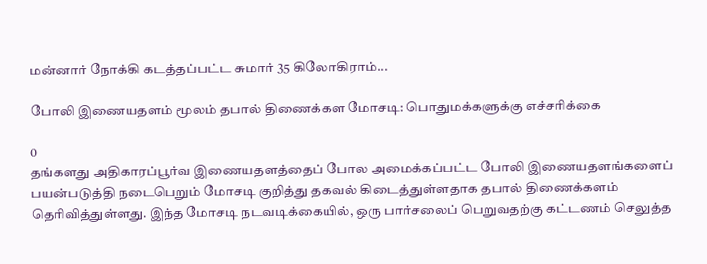மன்னார் நோக்கி கடத்தப்பட்ட சுமார் 35 கிலோகிராம்...

போலி இணையதளம் மூலம் தபால் திணைக்கள மோசடி: பொதுமக்களுக்கு எச்சரிக்கை

0
தங்களது அதிகாரப்பூர்வ இணையதளத்தைப் போல அமைக்கப்பட்ட போலி இணையதளங்களைப் பயன்படுத்தி நடைபெறும் மோசடி குறித்து தகவல் கிடைத்துள்ளதாக தபால் திணைக்களம் தெரிவித்துள்ளது. இந்த மோசடி நடவடிக்கையில், ஒரு பார்சலைப் பெறுவதற்கு கட்டணம் செலுத்த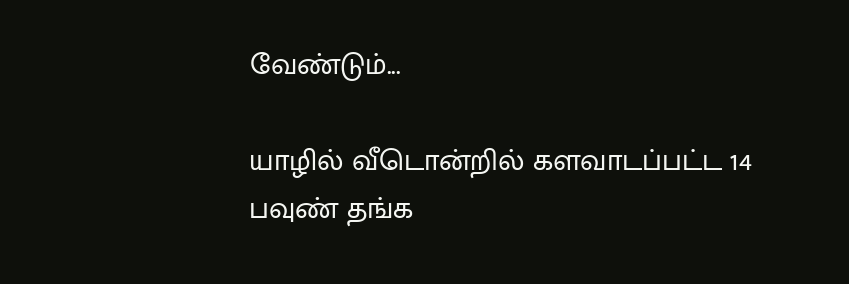வேண்டும்...

யாழில் வீடொன்றில் களவாடப்பட்ட 14 பவுண் தங்க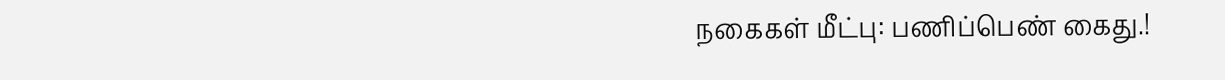நகைகள் மீட்பு: பணிப்பெண் கைது.!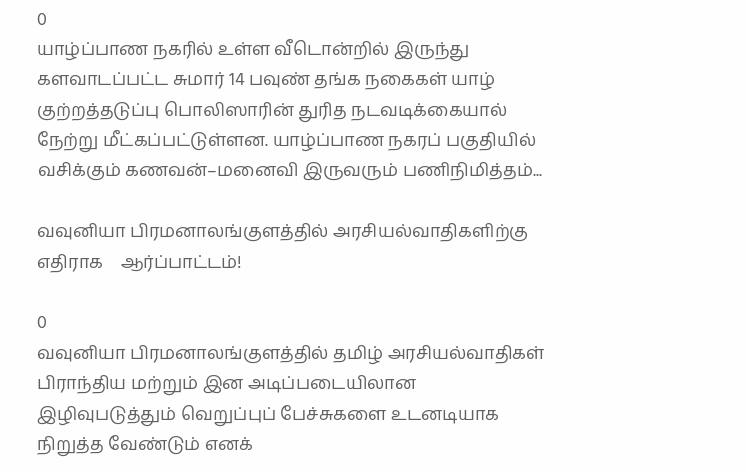0
யாழ்ப்பாண நகரில் உள்ள வீடொன்றில் இருந்து களவாடப்பட்ட சுமார் 14 பவுண் தங்க நகைகள் யாழ் குற்றத்தடுப்பு பொலிஸாரின் துரித நடவடிக்கையால் நேற்று மீட்கப்பட்டுள்ளன. யாழ்ப்பாண நகரப் பகுதியில் வசிக்கும் கணவன்–மனைவி இருவரும் பணிநிமித்தம்...

வவுனியா பிரமனாலங்குளத்தில் அரசியல்வாதிகளிற்கு எதிராக    ஆர்ப்பாட்டம்!

0
வவுனியா பிரமனாலங்குளத்தில் தமிழ் அரசியல்வாதிகள் பிராந்திய மற்றும் இன அடிப்படையிலான இழிவுபடுத்தும் வெறுப்புப் பேச்சுகளை உடனடியாக நிறுத்த வேண்டும் எனக்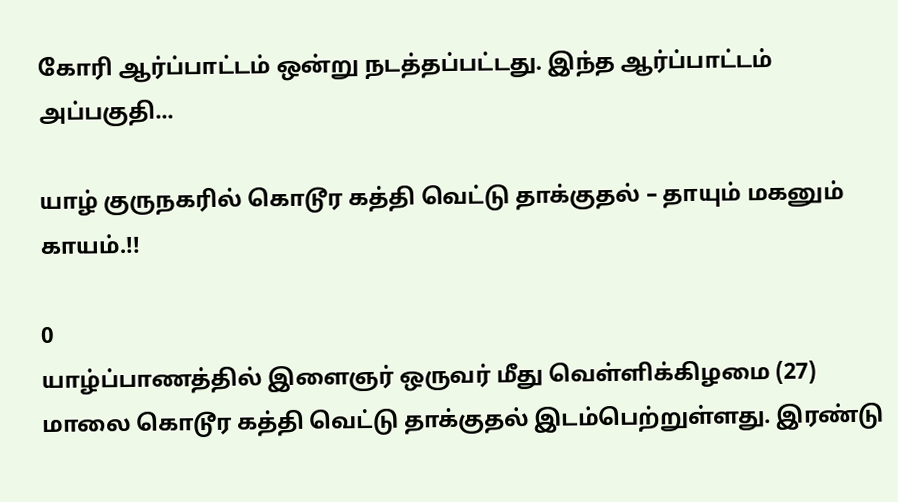கோரி ஆர்ப்பாட்டம் ஒன்று நடத்தப்பட்டது. இந்த ஆர்ப்பாட்டம் அப்பகுதி...

யாழ் குருநகரில் கொடூர கத்தி வெட்டு தாக்குதல் – தாயும் மகனும் காயம்.!!

0
யாழ்ப்பாணத்தில் இளைஞர் ஒருவர் மீது வெள்ளிக்கிழமை (27) மாலை கொடூர கத்தி வெட்டு தாக்குதல் இடம்பெற்றுள்ளது. இரண்டு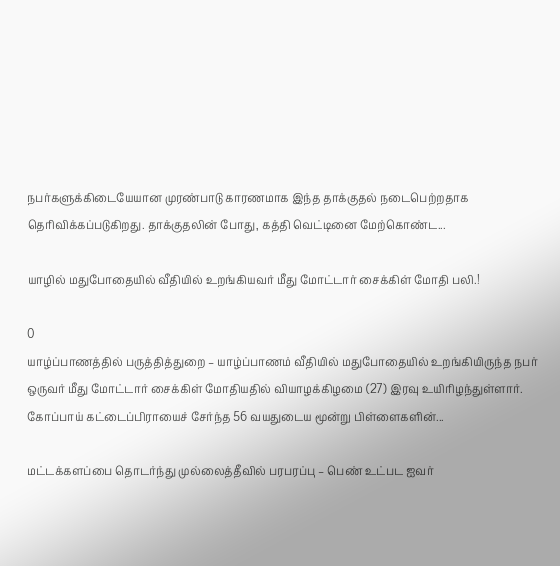நபர்களுக்கிடையேயான முரண்பாடு காரணமாக இந்த தாக்குதல் நடைபெற்றதாக தெரிவிக்கப்படுகிறது. தாக்குதலின் போது, கத்தி வெட்டினை மேற்கொண்ட...

யாழில் மதுபோதையில் வீதியில் உறங்கியவர் மீது மோட்டார் சைக்கிள் மோதி பலி.!

0
யாழ்ப்பாணத்தில் பருத்தித்துறை – யாழ்ப்பாணம் வீதியில் மதுபோதையில் உறங்கியிருந்த நபர் ஒருவர் மீது மோட்டார் சைக்கிள் மோதியதில் வியாழக்கிழமை (27) இரவு உயிரிழந்துள்ளார். கோப்பாய் கட்டைப்பிராயைச் சேர்ந்த 56 வயதுடைய மூன்று பிள்ளைகளின்...

மட்டக்களப்பை தொடர்ந்து முல்லைத்தீவில் பரபரப்பு – பெண் உட்பட ஐவர்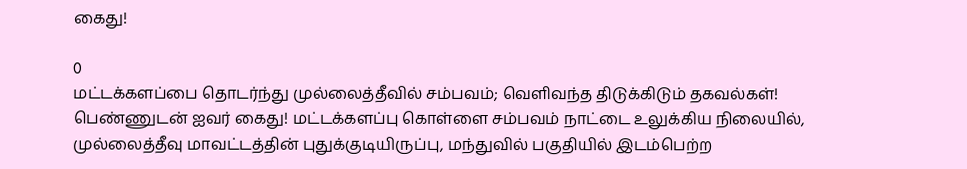கைது!

0
மட்டக்களப்பை தொடர்ந்து முல்லைத்தீவில் சம்பவம்; வெளிவந்த திடுக்கிடும் தகவல்கள்! பெண்ணுடன் ஐவர் கைது! மட்டக்களப்பு கொள்ளை சம்பவம் நாட்டை உலுக்கிய நிலையில், முல்லைத்தீவு மாவட்டத்தின் புதுக்குடியிருப்பு, மந்துவில் பகுதியில் இடம்பெற்ற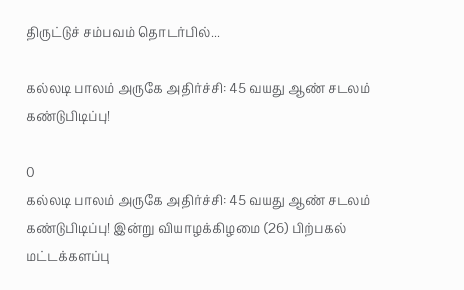திருட்டுச் சம்பவம் தொடர்பில்...

கல்லடி பாலம் அருகே அதிர்ச்சி: 45 வயது ஆண் சடலம் கண்டுபிடிப்பு!

0
கல்லடி பாலம் அருகே அதிர்ச்சி: 45 வயது ஆண் சடலம் கண்டுபிடிப்பு! இன்று வியாழக்கிழமை (26) பிற்பகல் மட்டக்களப்பு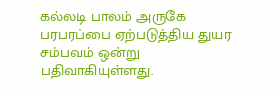கல்லடி பாலம் அருகே பரபரப்பை ஏற்படுத்திய துயர சம்பவம் ஒன்று பதிவாகியுள்ளது.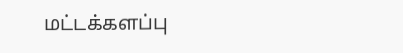மட்டக்களப்பு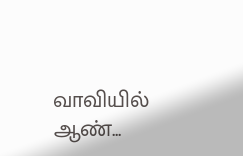வாவியில் ஆண்...